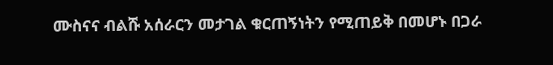ሙስናና ብልሹ አሰራርን መታገል ቁርጠኝነትን የሚጠይቅ በመሆኑ በጋራ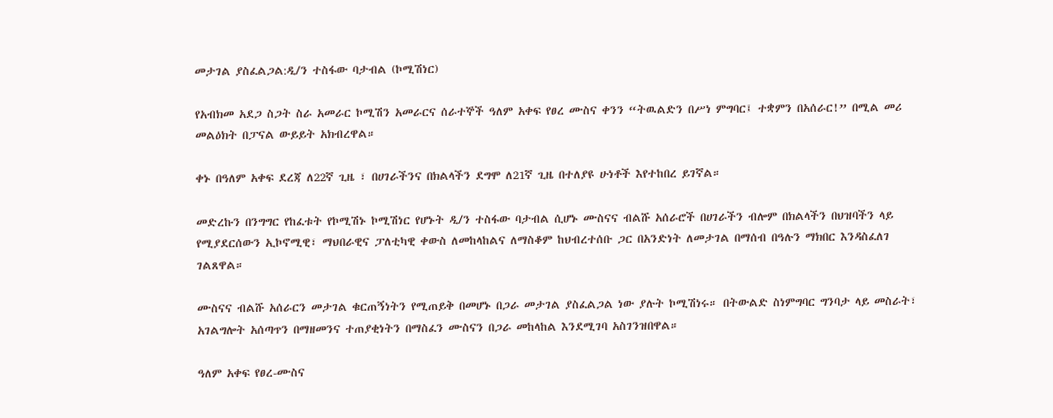መታገል ያስፈልጋል:ዲ/ን ተስፋው ባታብል (ኮሚሽነር)

የአብክመ አደጋ ስጋት ስራ አመራር ኮሚሽን አመራርና ሰራተኞች ዓለም አቀፍ የፀረ ሙስና ቀንን “ትዉልድን በሥነ ምግባር፤ ተቋምን በአሰራር!” በሚል መሪ መልዕክት በፓናል ውይይት አክብረዋል።

ቀኑ በዓለም አቀፍ ደረጃ ለ22ኛ ጊዜ ፣ በሀገራችንና በክልላችን ደግሞ ለ21ኛ ጊዜ በተለያዩ ሁነቶች እየተከበረ ይገኛል።

መድረኩን በንግግር የከፈቱት የኮሚሽኑ ኮሚሽነር የሆኑት ዲ/ን ተስፋው ባታብል ሲሆኑ ሙስናና ብልሹ አሰራሮች በሀገራችን ብሎም በክልላችን በህዝባችን ላይ የሚያደርሰውን ኢኮኖሚዊ፣ ማህበራዊና ፓለቲካዊ ቀውስ ለመከላከልና ለማስቆም ከህብረተሰቡ ጋር በአንድነት ለመታገል በማሰብ በዓሉን ማክበር እንዳስፈለገ ገልጸዋል።

ሙስናና ብልሹ አሰራርን መታገል ቁርጠኝነትን የሚጠይቅ በመሆኑ በጋራ መታገል ያስፈልጋል ነው ያሉት ኮሚሽነሩ። በትውልድ ስነምግባር ግንባታ ላይ መስራት፣ አገልግሎት አሰጣጥን በማዘመንና ተጠያቂነትን በማስፈን ሙስናን በጋራ መከላከል እንደሚገባ አስገንዝበዋል።

ዓለም አቀፍ የፀረ-ሙስና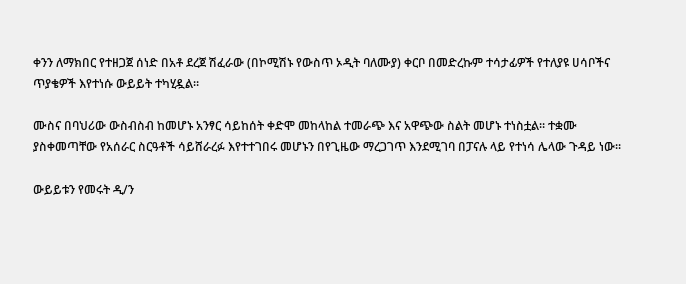ቀንን ለማክበር የተዘጋጀ ሰነድ በአቶ ደረጀ ሽፈራው (በኮሚሽኑ የውስጥ ኦዲት ባለሙያ) ቀርቦ በመድረኩም ተሳታፊዎች የተለያዩ ሀሳቦችና ጥያቄዎች እየተነሱ ውይይት ተካሂዷል።

ሙስና በባህሪው ውስብስብ ከመሆኑ አንፃር ሳይከሰት ቀድሞ መከላከል ተመራጭ እና አዋጭው ስልት መሆኑ ተነስቷል። ተቋሙ ያስቀመጣቸው የአሰራር ስርዓቶች ሳይሸራረፉ እየተተገበሩ መሆኑን በየጊዜው ማረጋገጥ እንደሚገባ በፓናሉ ላይ የተነሳ ሌላው ጉዳይ ነው፡፡

ውይይቱን የመሩት ዲ/ን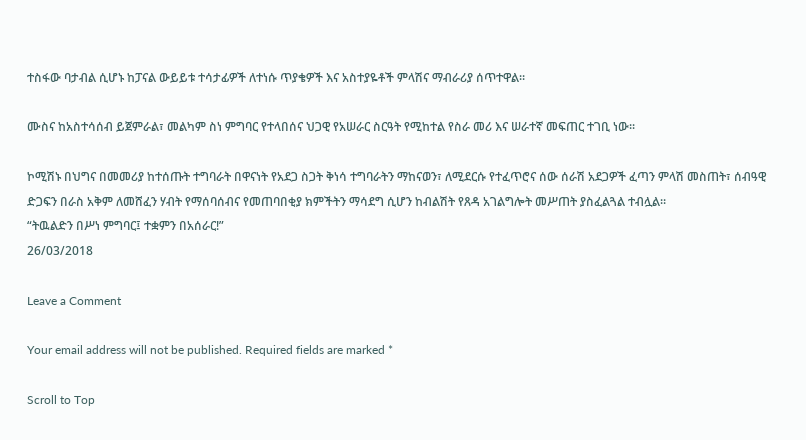ተስፋው ባታብል ሲሆኑ ከፓናል ውይይቱ ተሳታፊዎች ለተነሱ ጥያቄዎች እና አስተያዬቶች ምላሽና ማብራሪያ ሰጥተዋል።

ሙስና ከአስተሳሰብ ይጀምራል፣ መልካም ስነ ምግባር የተላበሰና ህጋዊ የአሠራር ስርዓት የሚከተል የስራ መሪ እና ሠራተኛ መፍጠር ተገቢ ነው፡፡

ኮሚሽኑ በህግና በመመሪያ ከተሰጡት ተግባራት በዋናነት የአደጋ ስጋት ቅነሳ ተግባራትን ማከናወን፣ ለሚደርሱ የተፈጥሮና ሰው ሰራሽ አደጋዎች ፈጣን ምላሽ መስጠት፣ ሰብዓዊ ድጋፍን በራስ አቅም ለመሸፈን ሃብት የማሰባሰብና የመጠባበቂያ ክምችትን ማሳደግ ሲሆን ከብልሽት የጸዳ አገልግሎት መሥጠት ያስፈልጓል ተብሏል።
“ትዉልድን በሥነ ምግባር፤ ተቋምን በአሰራር!”
26/03/2018

Leave a Comment

Your email address will not be published. Required fields are marked *

Scroll to Top